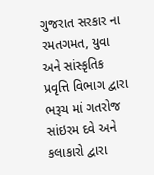ગુજરાત સરકાર ના રમતગમત, યુવા અને સાંસ્કૃતિક પ્રવૃત્તિ વિભાગ દ્વારા ભરૂચ માં ગતરોજ સાંઇરમ દવે અને કલાકારો દ્વારા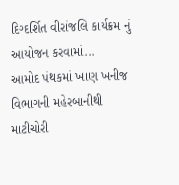દિગ્દર્શિત વીરાંજલિ કાર્યક્રમ નું આયોજન કરવામાં...
આમોદ પંથકમાં ખાણ ખનીજ વિભાગની મહેરબાનીથી માટીચોરી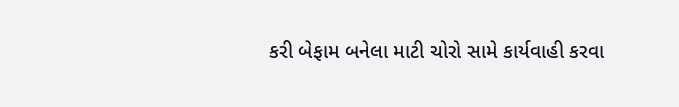કરી બેફામ બનેલા માટી ચોરો સામે કાર્યવાહી કરવા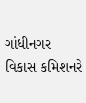ગાંધીનગર વિકાસ કમિશનરે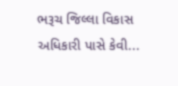ભરૂચ જિલ્લા વિકાસ અધિકારી પાસે કેવી...